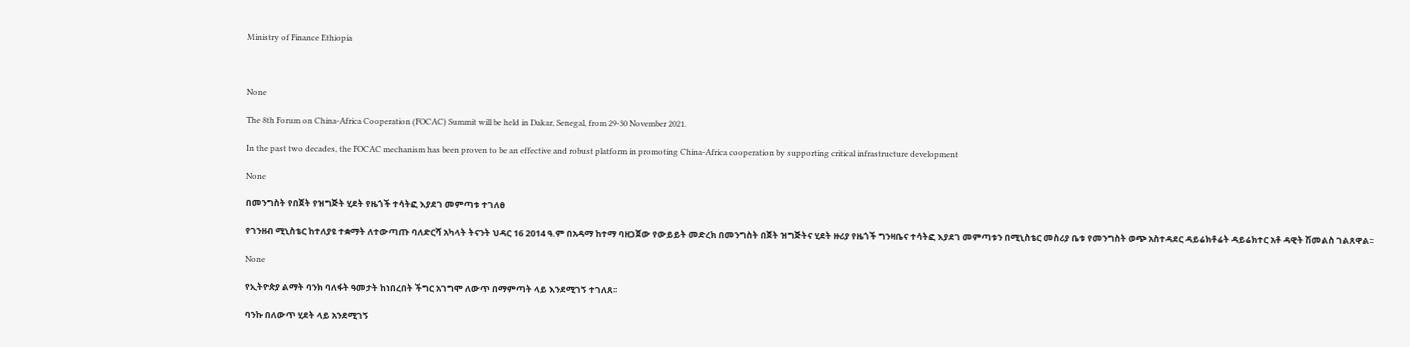Ministry of Finance Ethiopia



None

The 8th Forum on China-Africa Cooperation (FOCAC) Summit will be held in Dakar, Senegal, from 29-30 November 2021.

In the past two decades, the FOCAC mechanism has been proven to be an effective and robust platform in promoting China-Africa cooperation by supporting critical infrastructure development

None

በመንግስት የበጀት የዝግጅት ሂደት የዜጎች ተሳትፎ እያደገ መምጣቱ ተገለፀ

የገንዘብ ሚኒስቴር ከተለያዩ ተቋማት ለተውጣጡ ባለድርሻ አካላት ትናንት ህዳር 16 2014 ዓ.ም በአዳማ ከተማ ባዘጋጀው የውይይት መድረክ በመንግስት በጀት ዝግጅትና ሂደት ዙሪያ የዜጎች ግንዛቤና ተሳትፎ እያደገ መምጣቱን በሚኒስቴር መስሪያ ቤቱ የመንግስት ወጭ አስተዳደር ዳይሬክቶሬት ዳይሬክተር አቶ ዳዊት ሽመልስ ገልጸዋል፡፡

None

የኢትዮጵያ ልማት ባንክ ባለፋት ዓመታት ከነበረበት ችግር አገግሞ ለውጥ በማምጣት ላይ እንደሚገኝ ተገለጸ፡፡

ባንኩ በለውጥ ሂደት ላይ አንደሚገኝ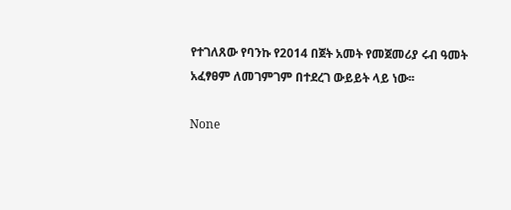የተገለጸው የባንኩ የ2014 በጀት አመት የመጀመሪያ ሩብ ዓመት አፈፃፀም ለመገምገም በተደረገ ውይይት ላይ ነው፡፡

None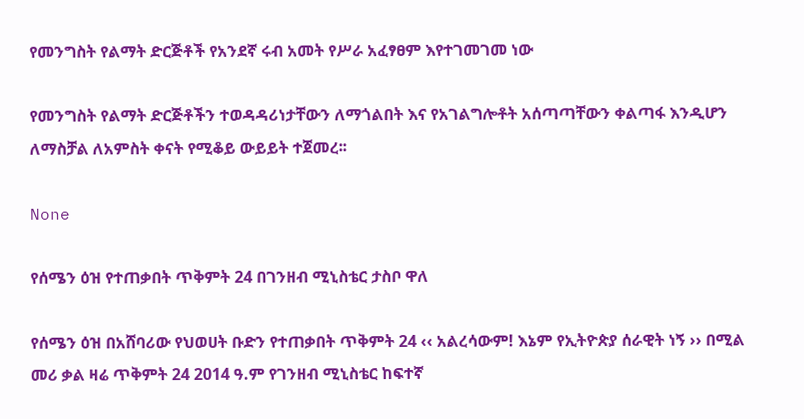የመንግስት የልማት ድርጅቶች የአንደኛ ሩብ አመት የሥራ አፈፃፀም እየተገመገመ ነው

የመንግስት የልማት ድርጅቶችን ተወዳዳሪነታቸውን ለማጎልበት እና የአገልግሎቶት አሰጣጣቸውን ቀልጣፋ እንዲሆን ለማስቻል ለአምስት ቀናት የሚቆይ ውይይት ተጀመረ፡፡

None

የሰሜን ዕዝ የተጠቃበት ጥቅምት 24 በገንዘብ ሚኒስቴር ታስቦ ዋለ

የሰሜን ዕዝ በአሸባሪው የህወሀት ቡድን የተጠቃበት ጥቅምት 24 ‹‹ አልረሳውም! እኔም የኢትዮጵያ ሰራዊት ነኝ ›› በሚል መሪ ቃል ዛሬ ጥቅምት 24 2014 ዓ.ም የገንዘብ ሚኒስቴር ከፍተኛ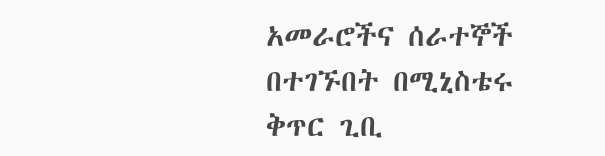አመራሮችና ሰራተኞች በተገኙበት በሚኒስቴሩ ቅጥር ጊቢ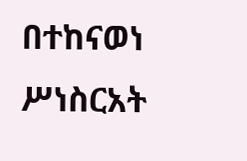በተከናወነ ሥነስርአት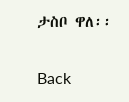ታስቦ ዋለ፡፡

Back